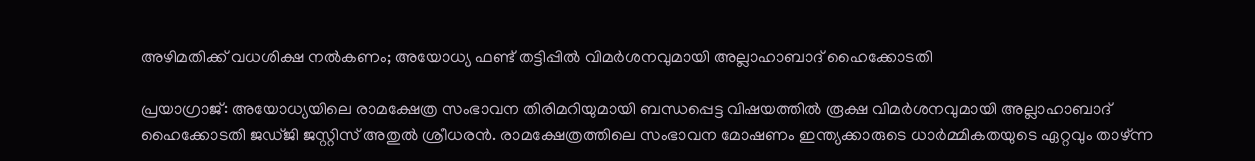അഴിമതിക്ക് വധശിക്ഷ നൽകണം; അയോധ്യ ഫണ്ട് തട്ടിപ്പിൽ വിമർശനവുമായി അല്ലാഹാബാദ് ഹൈക്കോടതി

പ്രയാഗ്രാജ്: അയോധ്യയിലെ രാമക്ഷേത്ര സംഭാവന തിരിമറിയുമായി ബന്ധപ്പെട്ട വിഷയത്തിൽ രൂക്ഷ വിമർശനവുമായി അല്ലാഹാബാദ് ഹൈക്കോടതി ജഡ്ജി ജസ്റ്റിസ് അതുൽ ശ്രീധരൻ. രാമക്ഷേത്രത്തിലെ സംഭാവന മോഷണം ഇന്ത്യക്കാരുടെ ധാർമ്മികതയുടെ ഏറ്റവും താഴ്ന്ന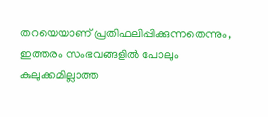തറയെയാണ് പ്രതിഫലിപ്പിക്കുന്നതെന്നും, ഇത്തരം സംഭവങ്ങളിൽ പോലും കുലുക്കമില്ലാത്ത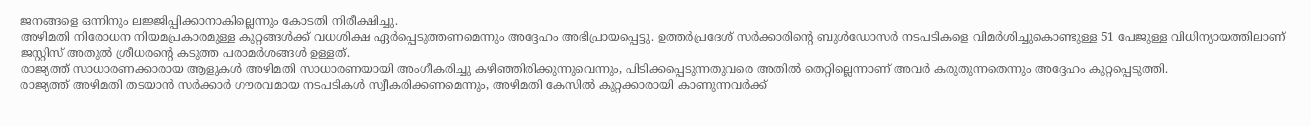ജനങ്ങളെ ഒന്നിനും ലജ്ജിപ്പിക്കാനാകില്ലെന്നും കോടതി നിരീക്ഷിച്ചു.
അഴിമതി നിരോധന നിയമപ്രകാരമുള്ള കുറ്റങ്ങൾക്ക് വധശിക്ഷ ഏർപ്പെടുത്തണമെന്നും അദ്ദേഹം അഭിപ്രായപ്പെട്ടു. ഉത്തർപ്രദേശ് സർക്കാരിന്റെ ബുൾഡോസർ നടപടികളെ വിമർശിച്ചുകൊണ്ടുള്ള 51 പേജുള്ള വിധിന്യായത്തിലാണ് ജസ്റ്റിസ് അതുൽ ശ്രീധരന്റെ കടുത്ത പരാമർശങ്ങൾ ഉള്ളത്.
രാജ്യത്ത് സാധാരണക്കാരായ ആളുകൾ അഴിമതി സാധാരണയായി അംഗീകരിച്ചു കഴിഞ്ഞിരിക്കുന്നുവെന്നും, പിടിക്കപ്പെടുന്നതുവരെ അതിൽ തെറ്റില്ലെന്നാണ് അവർ കരുതുന്നതെന്നും അദ്ദേഹം കുറ്റപ്പെടുത്തി.
രാജ്യത്ത് അഴിമതി തടയാൻ സർക്കാർ ഗൗരവമായ നടപടികൾ സ്വീകരിക്കണമെന്നും, അഴിമതി കേസിൽ കുറ്റക്കാരായി കാണുന്നവർക്ക്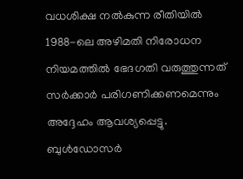വധശിക്ഷ നൽകുന്ന രീതിയിൽ 1988-ലെ അഴിമതി നിരോധന നിയമത്തിൽ ഭേദഗതി വരുത്തുന്നത് സർക്കാർ പരിഗണിക്കണമെന്നും അദ്ദേഹം ആവശ്യപ്പെട്ടു.
ബുൾഡോസർ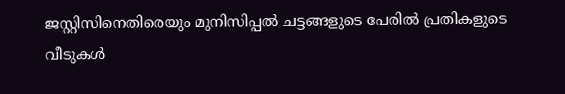ജസ്റ്റിസിനെതിരെയും മുനിസിപ്പൽ ചട്ടങ്ങളുടെ പേരിൽ പ്രതികളുടെ വീടുകൾ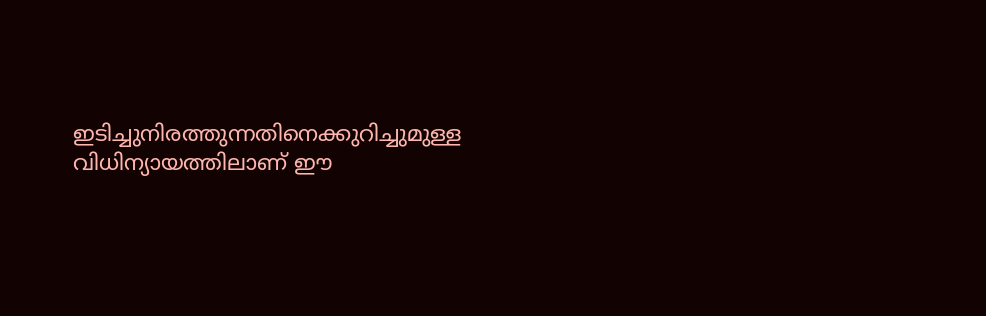ഇടിച്ചുനിരത്തുന്നതിനെക്കുറിച്ചുമുള്ള വിധിന്യായത്തിലാണ് ഈ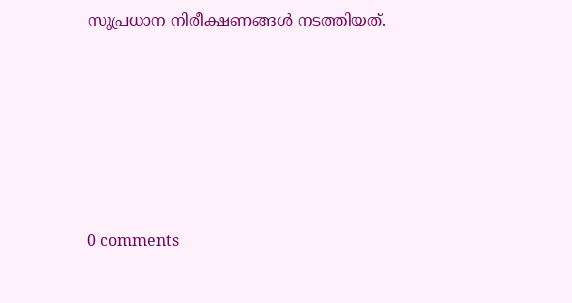സുപ്രധാന നിരീക്ഷണങ്ങൾ നടത്തിയത്.










0 comments